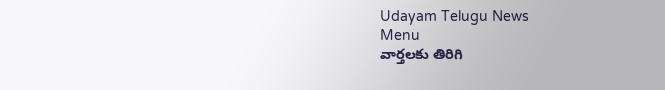Udayam Telugu News
Menu
వార్తలకు తిరిగి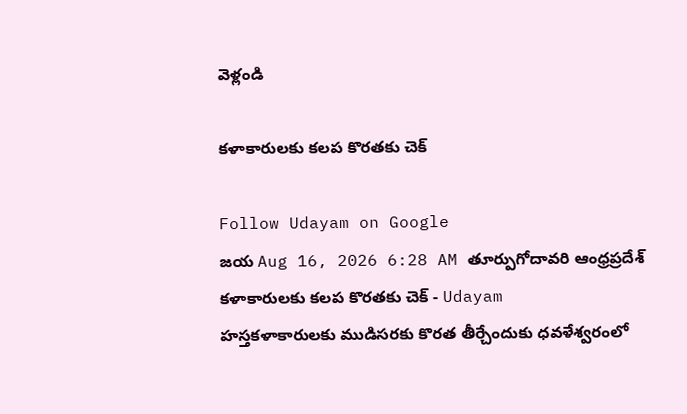వెళ్లండి

కళాకారులకు కలప కొరతకు చెక్

Follow Udayam on Google
జయ Aug 16, 2026 6:28 AM తూర్పుగోదావరి ఆంధ్రప్రదేశ్
కళాకారులకు కలప కొరతకు చెక్ - Udayam
హస్తకళాకారులకు ముడిసరకు కొరత తీర్చేందుకు ధవళేశ్వరంలో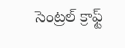సెంట్రల్‌ క్రాఫ్ట్‌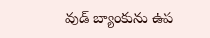వుడ్‌ బ్యాంకును ఉప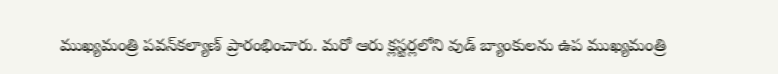ముఖ్యమంత్రి పవన్‌కల్యాణ్‌ ప్రారంభించారు. మరో ఆరు క్లస్టర్లలోని వుడ్‌ బ్యాంకులను ఉప ముఖ్యమంత్రి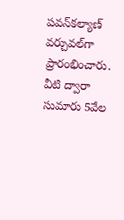పవన్‌కల్యాణ్‌ వర్చువల్‌గా ప్రారంభించారు. వీటి ద్వారా సుమారు 5వేల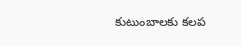కుటుంబాలకు కలప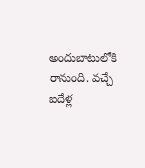అందుబాటులోకి రానుంది. వచ్చే ఐదేళ్ల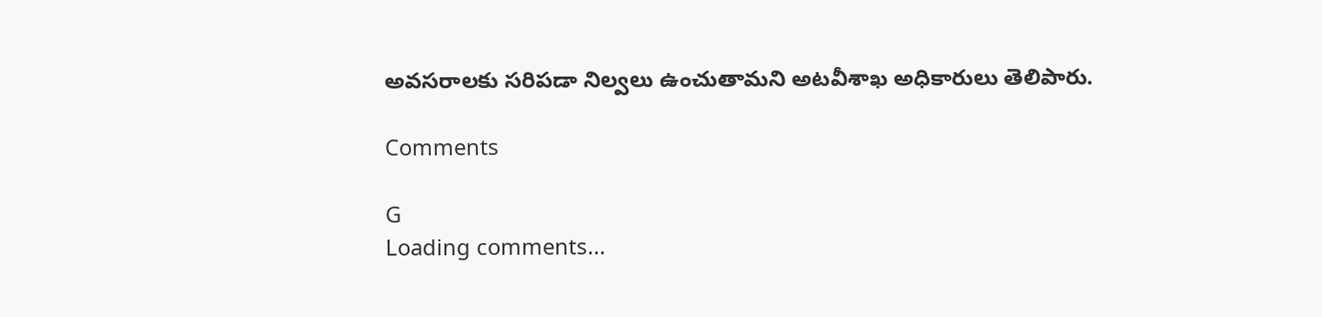అవసరాలకు సరిపడా నిల్వలు ఉంచుతామని అటవీశాఖ అధికారులు తెలిపారు.

Comments

G
Loading comments...